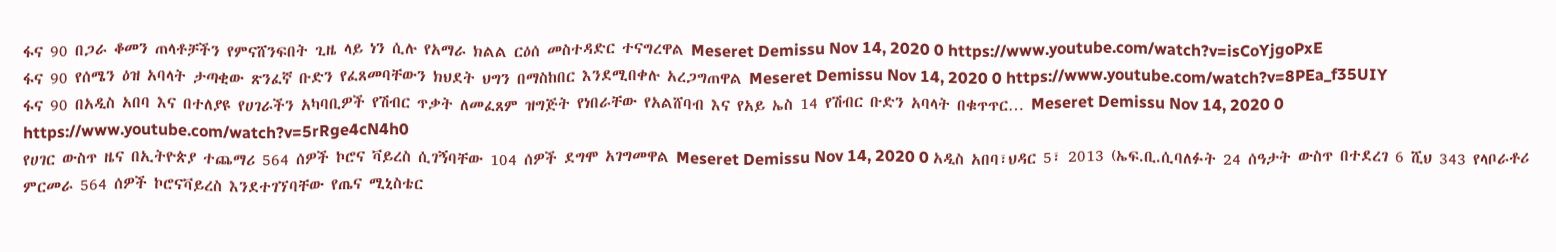ፋና 90 በጋራ ቆመን ጠላቶቻችን የምናሸንፍበት ጊዜ ላይ ነን ሲሉ የአማራ ክልል ርዕሰ መስተዳድር ተናግረዋል Meseret Demissu Nov 14, 2020 0 https://www.youtube.com/watch?v=isCoYjgoPxE
ፋና 90 የሰሜን ዕዝ አባላት ታጣቂው ጽንፈኛ ቡድን የፈጸመባቸውን ክህደት ህግን በማስከበር እንደሚበቀሉ አረጋግጠዋል Meseret Demissu Nov 14, 2020 0 https://www.youtube.com/watch?v=8PEa_f35UIY
ፋና 90 በአዲስ አበባ እና በተለያዩ የሀገራችን አካባቢዎች የሽብር ጥቃት ለመፈጸም ዝግጅት የነበራቸው የአልሸባብ እና የአይ ኤስ 14 የሽብር ቡድን አባላት በቁጥጥር… Meseret Demissu Nov 14, 2020 0 https://www.youtube.com/watch?v=5rRge4cN4h0
የሀገር ውስጥ ዜና በኢትዮጵያ ተጨማሪ 564 ሰዎች ኮሮና ቫይረስ ሲገኝባቸው 104 ሰዎች ደግሞ አገግመዋል Meseret Demissu Nov 14, 2020 0 አዲስ አበባ፣ህዳር 5፣ 2013 (ኤፍ.ቢ.ሲባለፉት 24 ሰዓታት ውስጥ በተደረገ 6 ሺህ 343 የላቦራቶሪ ምርመራ 564 ሰዎች ኮሮናቫይረስ እንደተገኘባቸው የጤና ሚኒስቴር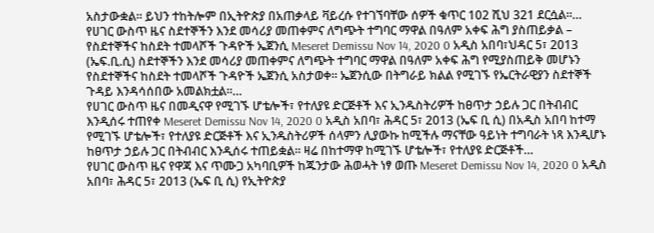አስታውቋል። ይህን ተከትሎም በኢትዮጵያ በአጠቃላይ ቫይረሱ የተገኘባቸው ሰዎች ቁጥር 102 ሺህ 321 ደርሷል።…
የሀገር ውስጥ ዜና ስደተኞችን እንደ መሳሪያ መጠቀምና ለግጭት ተግባር ማዋል በዓለም አቀፍ ሕግ ያስጠይቃል – የስደተኞችና ከስደት ተመላሾች ጉዳዮች ኤጀንሲ Meseret Demissu Nov 14, 2020 0 አዲስ አበባ፣ህዳር 5፣ 2013 (ኤፍ.ቢ.ሲ) ስደተኞችን እንደ መሳሪያ መጠቀምና ለግጭት ተግባር ማዋል በዓለም አቀፍ ሕግ የሚያስጠይቅ መሆኑን የስደተኞችና ከስደት ተመላሾች ጉዳዮች ኤጀንሲ አስታወቀ። ኤጀንሲው በትግራይ ክልል የሚገኙ የኤርትራዊያን ስደተኞች ጉዳይ እንዳሳሰበው አመልክቷል።…
የሀገር ውስጥ ዜና በመዲናዋ የሚገኙ ሆቴሎች፣ የተለያዩ ድርጅቶች እና ኢንዱስትሪዎች ከፀጥታ ኃይሉ ጋር በትብብር እንዲሰሩ ተጠየቀ Meseret Demissu Nov 14, 2020 0 አዲስ አበባ፣ ሕዳር 5፣ 2013 (ኤፍ ቢ ሲ) በአዲስ አበባ ከተማ የሚገኙ ሆቴሎች፣ የተለያዩ ድርጅቶች እና ኢንዱስትሪዎች ሰላምን ሊያውኩ ከሚችሉ ማናቸው ዓይነት ተግባራት ነጻ እንዲሆኑ ከፀጥታ ኃይሉ ጋር በትብብር እንዲሰሩ ተጠይቋል፡፡ ዛሬ በከተማዋ ከሚገኙ ሆቴሎች፣ የተለያዩ ድርጅቶች…
የሀገር ውስጥ ዜና የዋጃ እና ጥሙጋ አካባቢዎች ከጁንታው ሕወሓት ነፃ ወጡ Meseret Demissu Nov 14, 2020 0 አዲስ አበባ፣ ሕዳር 5፣ 2013 (ኤፍ ቢ ሲ) የኢትዮጵያ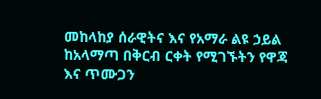መከላከያ ሰራዊትና እና የአማራ ልዩ ኃይል ከአላማጣ በቅርብ ርቀት የሚገኙትን የዋጃ እና ጥሙጋን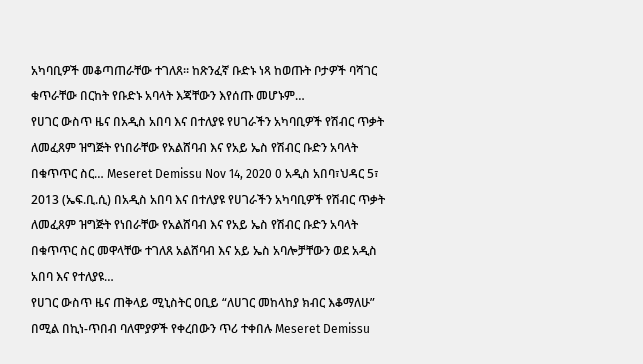አካባቢዎች መቆጣጠራቸው ተገለጸ። ከጽንፈኛ ቡድኑ ነጻ ከወጡት ቦታዎች ባሻገር ቁጥራቸው በርከት የቡድኑ አባላት እጃቸውን እየሰጡ መሆኑም…
የሀገር ውስጥ ዜና በአዲስ አበባ እና በተለያዩ የሀገራችን አካባቢዎች የሽብር ጥቃት ለመፈጸም ዝግጅት የነበራቸው የአልሸባብ እና የአይ ኤስ የሽብር ቡድን አባላት በቁጥጥር ስር… Meseret Demissu Nov 14, 2020 0 አዲስ አበባ፣ህዳር 5፣ 2013 (ኤፍ.ቢ.ሲ) በአዲስ አበባ እና በተለያዩ የሀገራችን አካባቢዎች የሽብር ጥቃት ለመፈጸም ዝግጅት የነበራቸው የአልሸባብ እና የአይ ኤስ የሽብር ቡድን አባላት በቁጥጥር ስር መዋላቸው ተገለጸ አልሸባብ እና አይ ኤስ አባሎቻቸውን ወደ አዲስ አበባ እና የተለያዩ…
የሀገር ውስጥ ዜና ጠቅላይ ሚኒስትር ዐቢይ “ለሀገር መከላከያ ክብር እቆማለሁ” በሚል በኪነ-ጥበብ ባለሞያዎች የቀረበውን ጥሪ ተቀበሉ Meseret Demissu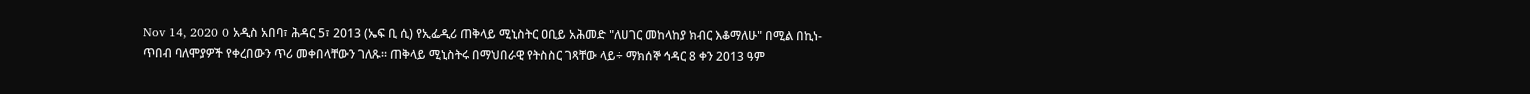Nov 14, 2020 0 አዲስ አበባ፣ ሕዳር 5፣ 2013 (ኤፍ ቢ ሲ) የኢፌዲሪ ጠቅላይ ሚኒስትር ዐቢይ አሕመድ "ለሀገር መከላከያ ክብር እቆማለሁ" በሚል በኪነ-ጥበብ ባለሞያዎች የቀረበውን ጥሪ መቀበላቸውን ገለጹ። ጠቅላይ ሚኒስትሩ በማህበራዊ የትስስር ገጻቸው ላይ÷ ማክሰኞ ኅዳር 8 ቀን 2013 ዓም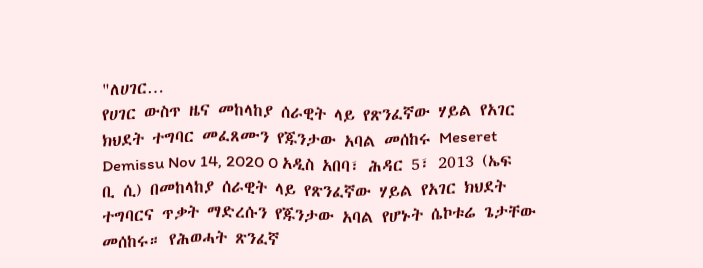"ለሀገር…
የሀገር ውስጥ ዜና መከላከያ ሰራዊት ላይ የጽንፈኛው ሃይል የአገር ክህደት ተግባር መፈጸሙን የጁንታው አባል መሰከሩ Meseret Demissu Nov 14, 2020 0 አዲስ አበባ፣ ሕዳር 5፣ 2013 (ኤፍ ቢ ሲ) በመከላከያ ሰራዊት ላይ የጽንፈኛው ሃይል የአገር ክህደት ተግባርና ጥቃት ማድረሱን የጁንታው አባል የሆኑት ሴኮቱሬ ጌታቸው መሰከሩ። የሕወሓት ጽንፈኛ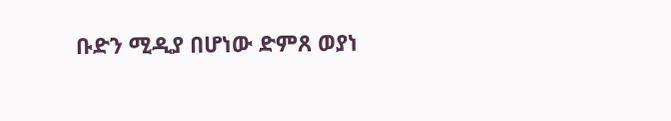ቡድን ሚዲያ በሆነው ድምጸ ወያነ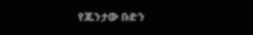የጁንታው ቡድን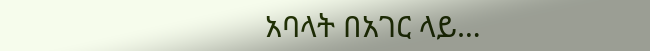አባላት በአገር ላይ…